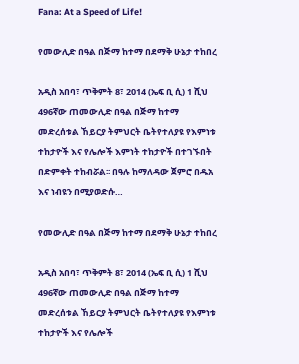Fana: At a Speed of Life!

የመውሊድ በዓል በጅማ ከተማ በደማቅ ሁኔታ ተከበረ

አዲስ አበባ፣ ጥቅምት 8፣ 2014 (ኤፍ ቢ ሲ) 1 ሺህ 496ኛው ጠመውሊድ በዓል በጅማ ከተማ መድረሰቱል ኸይርያ ትምህርት ቤትየተለያዩ የእምነቱ ተከታዮች እና የሌሎች እምነት ተከታዮች በተገኙበት በድምቀት ተከብሯል፡፡ በዓሉ ከማለዳው ጀምሮ በዱአ እና ነብዩን በሚያወድሱ…

የመውሊድ በዓል በጅማ ከተማ በደማቅ ሁኔታ ተከበረ

አዲስ አበባ፣ ጥቅምት 8፣ 2014 (ኤፍ ቢ ሲ) 1 ሺህ 496ኛው ጠመውሊድ በዓል በጅማ ከተማ መድረሰቱል ኸይርያ ትምህርት ቤትየተለያዩ የእምነቱ ተከታዮች እና የሌሎች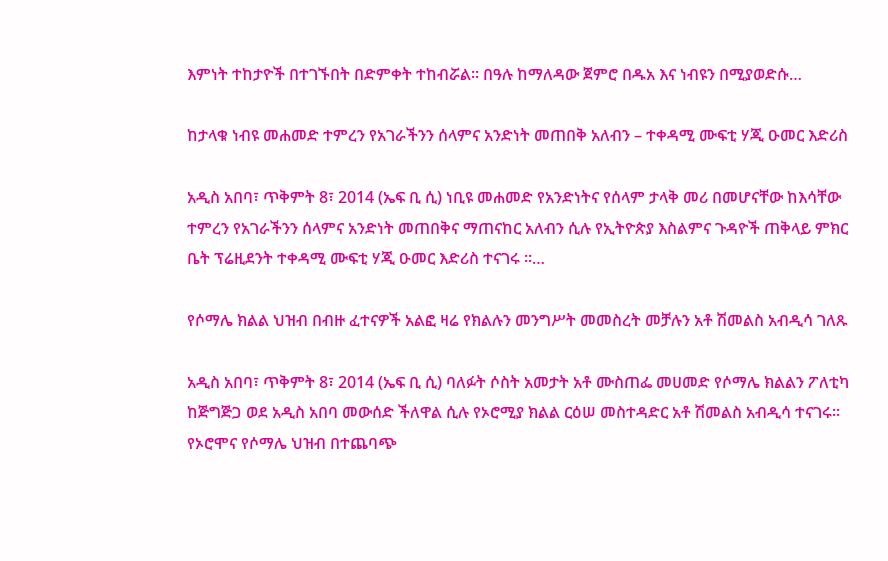እምነት ተከታዮች በተገኙበት በድምቀት ተከብሯል፡፡ በዓሉ ከማለዳው ጀምሮ በዱአ እና ነብዩን በሚያወድሱ…

ከታላቁ ነብዩ መሐመድ ተምረን የአገራችንን ሰላምና አንድነት መጠበቅ አለብን – ተቀዳሚ ሙፍቲ ሃጂ ዑመር እድሪስ

አዲስ አበባ፣ ጥቅምት 8፣ 2014 (ኤፍ ቢ ሲ) ነቢዩ መሐመድ የአንድነትና የሰላም ታላቅ መሪ በመሆናቸው ከእሳቸው ተምረን የአገራችንን ሰላምና አንድነት መጠበቅና ማጠናከር አለብን ሲሉ የኢትዮጵያ እስልምና ጉዳዮች ጠቅላይ ምክር ቤት ፕሬዚደንት ተቀዳሚ ሙፍቲ ሃጂ ዑመር እድሪስ ተናገሩ ።…

የሶማሌ ክልል ህዝብ በብዙ ፈተናዎች አልፎ ዛሬ የክልሉን መንግሥት መመስረት መቻሉን አቶ ሽመልስ አብዲሳ ገለጹ

አዲስ አበባ፣ ጥቅምት 8፣ 2014 (ኤፍ ቢ ሲ) ባለፉት ሶስት አመታት አቶ ሙስጠፌ መሀመድ የሶማሌ ክልልን ፖለቲካ ከጅግጅጋ ወደ አዲስ አበባ መውሰድ ችለዋል ሲሉ የኦሮሚያ ክልል ርዕሠ መስተዳድር አቶ ሽመልስ አብዲሳ ተናገሩ፡፡ የኦሮሞና የሶማሌ ህዝብ በተጨባጭ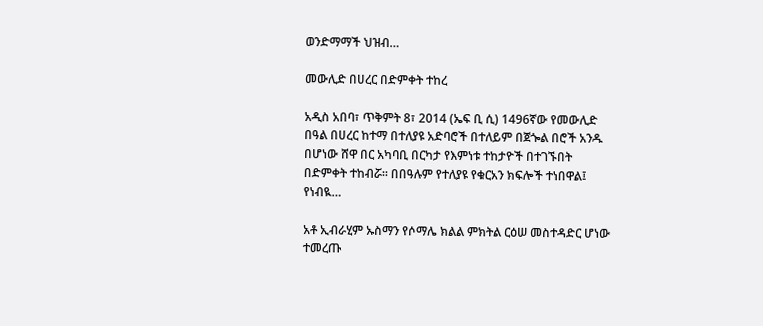ወንድማማች ህዝብ…

መውሊድ በሀረር በድምቀት ተከረ

አዲስ አበባ፣ ጥቅምት 8፣ 2014 (ኤፍ ቢ ሲ) 1496ኛው የመውሊድ በዓል በሀረር ከተማ በተለያዩ አድባሮች በተለይም በጀጐል በሮች አንዱ በሆነው ሸዋ በር አካባቢ በርካታ የእምነቱ ተከታዮች በተገኙበት በድምቀት ተከብሯ፡፡ በበዓሉም የተለያዩ የቁርአን ክፍሎች ተነበዋል፤ የነብዪ…

አቶ ኢብራሂም ኡስማን የሶማሌ ክልል ምክትል ርዕሠ መስተዳድር ሆነው ተመረጡ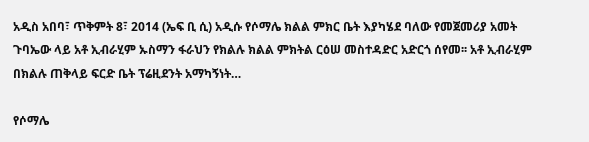አዲስ አበባ፣ ጥቅምት 8፣ 2014 (ኤፍ ቢ ሲ) አዲሱ የሶማሌ ክልል ምክር ቤት እያካሄደ ባለው የመጀመሪያ አመት ጉባኤው ላይ አቶ ኢብራሂም ኡስማን ፋራህን የክልሉ ክልል ምክትል ርዕሠ መስተዳድር አድርጎ ሰየመ፡፡ አቶ ኢብራሂም በክልሉ ጠቅላይ ፍርድ ቤት ፕሬዚደንት አማካኝነት…

የሶማሌ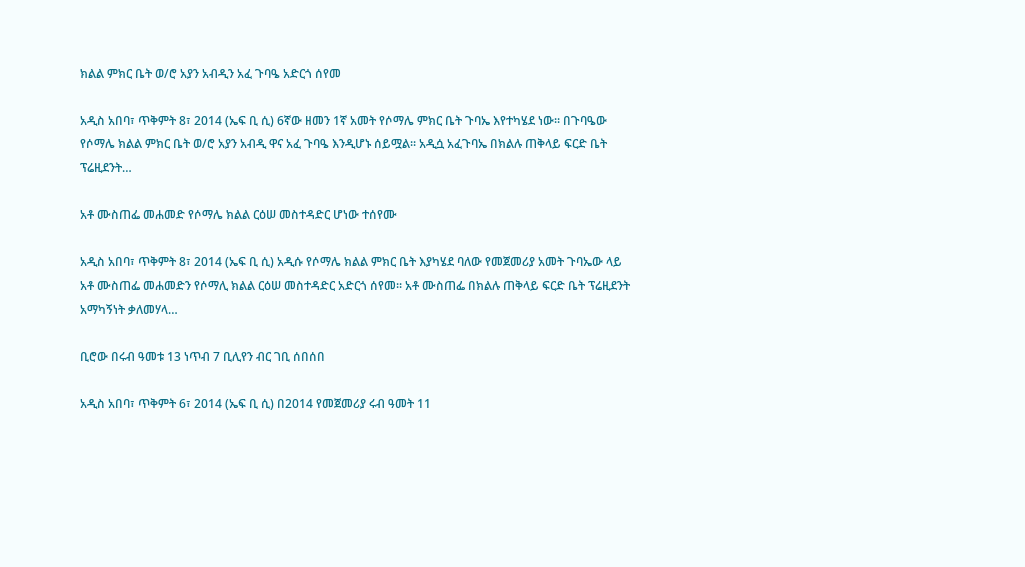ክልል ምክር ቤት ወ/ሮ አያን አብዲን አፈ ጉባዔ አድርጎ ሰየመ

አዲስ አበባ፣ ጥቅምት 8፣ 2014 (ኤፍ ቢ ሲ) 6ኛው ዘመን 1ኛ አመት የሶማሌ ምክር ቤት ጉባኤ እየተካሄደ ነው፡፡ በጉባዔው የሶማሌ ክልል ምክር ቤት ወ/ሮ አያን አብዲ ዋና አፈ ጉባዔ እንዲሆኑ ሰይሟል፡፡ አዲሷ አፈጉባኤ በክልሉ ጠቅላይ ፍርድ ቤት ፕሬዚደንት…

አቶ ሙስጠፌ መሐመድ የሶማሌ ክልል ርዕሠ መስተዳድር ሆነው ተሰየሙ

አዲስ አበባ፣ ጥቅምት 8፣ 2014 (ኤፍ ቢ ሲ) አዲሱ የሶማሌ ክልል ምክር ቤት እያካሄደ ባለው የመጀመሪያ አመት ጉባኤው ላይ አቶ ሙስጠፌ መሐመድን የሶማሊ ክልል ርዕሠ መስተዳድር አድርጎ ሰየመ፡፡ አቶ ሙስጠፌ በክልሉ ጠቅላይ ፍርድ ቤት ፕሬዚደንት አማካኝነት ቃለመሃላ…

ቢሮው በሩብ ዓመቱ 13 ነጥብ 7 ቢሊየን ብር ገቢ ሰበሰበ

አዲስ አበባ፣ ጥቅምት 6፣ 2014 (ኤፍ ቢ ሲ) በ2014 የመጀመሪያ ሩብ ዓመት 11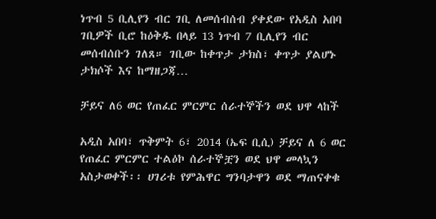ነጥብ 5 ቢሊየን ብር ገቢ ለመሰብሰብ ያቀደው የአዲስ አበባ ገቢዎች ቢሮ ከዕቅዱ በላይ 13 ነጥብ 7 ቢሊየን ብር መሰብሰቡን ገለጸ። ገቢው ከቀጥታ ታክስ፣ ቀጥታ ያልሆኑ ታክሶች እና ከማዘጋጃ…

ቻይና ለ6 ወር የጠፈር ምርምር ሰራተኞችን ወደ ህዋ ላከች

አዲስ አበባ፣ ጥቅምት 6፣ 2014 (ኤፍ ቢሲ) ቻይና ለ 6 ወር የጠፈር ምርምር ተልዕኮ ሰራተኞቿን ወደ ህዋ መላኳን አስታወቀች፡፡ ሀገሪቱ የምሕዋር ግንባታዋን ወደ ማጠናቀቁ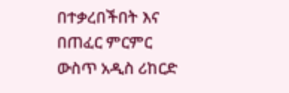በተቃረበችበት እና በጠፈር ምርምር ውስጥ አዲስ ሪከርድ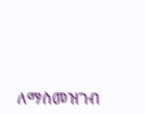ለማስመዝገብ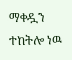ማቀዷን ተከትሎ ነዉ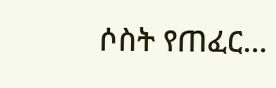ሶስት የጠፈር…